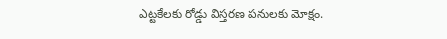ఎట్టకేలకు రోడ్డు విస్తరణ పనులకు మోక్షం.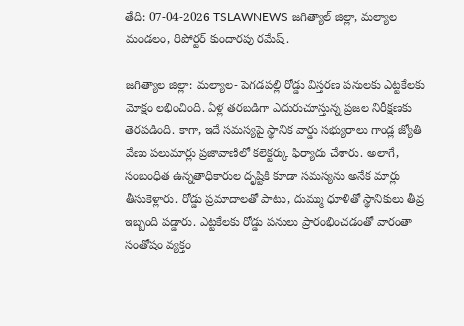తేది: 07-04-2026 TSLAWNEWS జగిత్యాల్ జిల్లా, మల్యాల మండలం, రిపోర్టర్ కుందారపు రమేష్.

జగిత్యాల జిల్లా: మల్యాల- పెగడపల్లి రోడ్డు విస్తరణ పనులకు ఎట్టకేలకు మోక్షం లభించింది. ఏళ్ల తరబడిగా ఎదురుచూస్తున్న ప్రజల నిరీక్షణకు తెరపడింది. కాగా, ఇదే సమస్యపై స్థానిక వార్డు సభ్యురాలు గాండ్ల జ్యోతి వేణు పలుమార్లు ప్రజావాణిలో కలెక్టర్కు ఫిర్యాదు చేశారు. అలాగే, సంబంధిత ఉన్నతాధికారుల దృష్టికి కూడా సమస్యను అనేక మార్లు తీసుకెళ్లారు. రోడ్డు ప్రమాదాలతో పాటు, దుమ్ము ధూళితో స్థానికులు తీవ్ర ఇబ్బంది పడ్డారు. ఎట్టకేలకు రోడ్డు పనులు ప్రారంభించడంతో వారంతా సంతోషం వ్యక్తం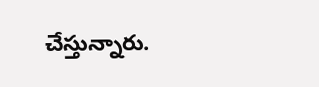చేస్తున్నారు.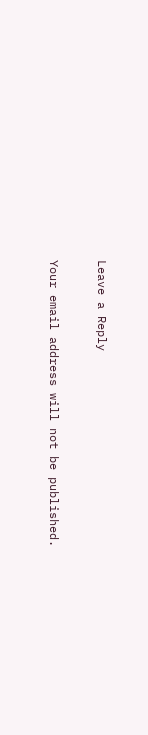Leave a Reply

Your email address will not be published.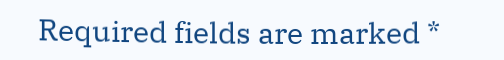Required fields are marked *